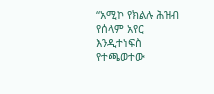“አሚኮ የክልሉ ሕዝብ የሰላም አየር እንዲተነፍስ የተጫወተው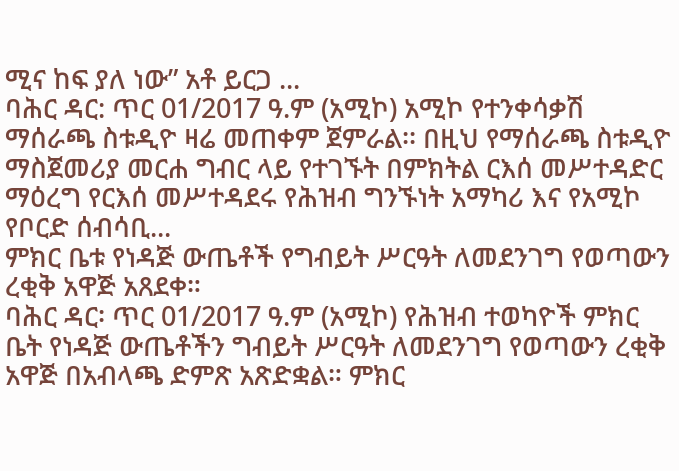ሚና ከፍ ያለ ነው” አቶ ይርጋ ...
ባሕር ዳር: ጥር 01/2017 ዓ.ም (አሚኮ) አሚኮ የተንቀሳቃሽ ማሰራጫ ስቱዲዮ ዛሬ መጠቀም ጀምራል፡፡ በዚህ የማሰራጫ ስቱዲዮ ማስጀመሪያ መርሐ ግብር ላይ የተገኙት በምክትል ርእሰ መሥተዳድር ማዕረግ የርእሰ መሥተዳደሩ የሕዝብ ግንኙነት አማካሪ እና የአሚኮ የቦርድ ሰብሳቢ...
ምክር ቤቱ የነዳጅ ውጤቶች የግብይት ሥርዓት ለመደንገግ የወጣውን ረቂቅ አዋጅ አጸደቀ።
ባሕር ዳር፡ ጥር 01/2017 ዓ.ም (አሚኮ) የሕዝብ ተወካዮች ምክር ቤት የነዳጅ ውጤቶችን ግብይት ሥርዓት ለመደንገግ የወጣውን ረቂቅ አዋጅ በአብላጫ ድምጽ አጽድቋል። ምክር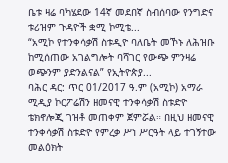ቤቱ ዛሬ ባካሄደው 14ኛ መደበኛ ስብሰባው የንግድና ቱሪዝም ጉዳዮች ቋሚ ኮሚቴ...
“አሚኮ የተንቀሳቃሽ ስቱዲዮ ባለቤት መኾኑ ለሕዝቡ ከሚሰጠው አገልግሎት ባሻገር የውጭ ምንዛሬ ወጭንም ያድንልናል” የኢትዮጵያ...
ባሕር ዳር: ጥር 01/2017 ዓ.ም (አሚኮ) አማራ ሚዲያ ኮርፖሬሽን ዘመናዊ ተንቀሳቃሽ ስቱድዮ ቴክኖሎጂ ገዝቶ መጠቀም ጀምሯል። በዚህ ዘመናዊ ተንቀሳቃሽ ስቱድዮ የምረቃ ሥነ ሥርዓት ላይ ተገኝተው መልዕክት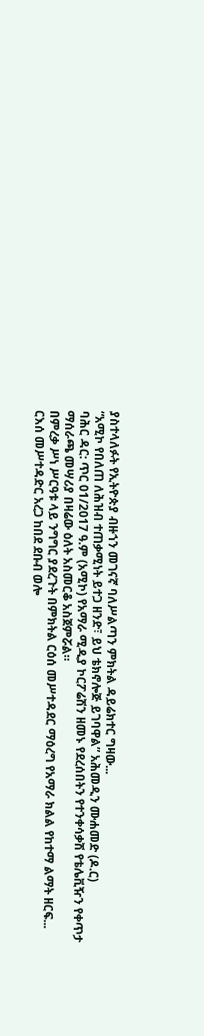ያስተላለፉት የኢትዮጵያ ብዙኀን መገናኛ ባለሥልጣን ምክትል ዳይሬክተር ግዛው...
“አሚኮ የበለጠ ለሕዝብ ተጠቃሚነት ይተጋ ዘንድ፣ ይህ ቴክኖሎጅ ይገባዋል” አሕመዲን ሙሐመድ (ዶ.ር)
ባሕር ዳር: ጥር 01/2017 ዓ.ም (አሚኮ) የአማራ ሚዲያ ኮርፖሬሽን ዘመኑ የደረሰበትን የተንቀሳቃሽ የቴሌቪዥን የቀጥታ ማሰራጫ መሣሪያ በዛሬው ዕለት አስመርቆ አስጀምሯል።
በምረቃ ሥነ ሥርዓቱ ላይ ንግግር ያደረጉት በምክትል ርዕሰ መሥተዳደር ማዕረግ የአማራ ክልል የከተማ ልማት ዘርፍ...
ርእሰ መሥተዳድር አረጋ ከበደ ደቡብ ወሎ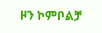ዞን ኮምቦልቻ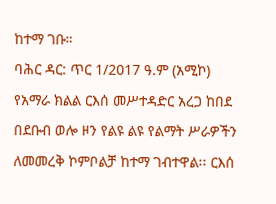ከተማ ገቡ።
ባሕር ዳር: ጥር 1/2017 ዓ.ም (አሚኮ) የአማራ ክልል ርእሰ መሥተዳድር አረጋ ከበደ በደቡብ ወሎ ዞን የልዩ ልዩ የልማት ሥራዎችን ለመመረቅ ኮምቦልቻ ከተማ ገብተዋል፡፡ ርእሰ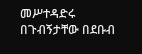መሥተዳድሩ በጉብኝታቸው በደቡብ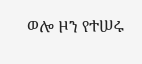ወሎ ዞን የተሠሩ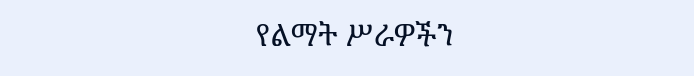የልማት ሥራዎችን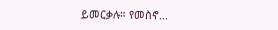ይመርቃሉ። የመስኖ...